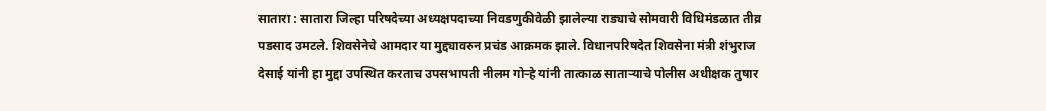सातारा : सातारा जिल्हा परिषदेच्या अध्यक्षपदाच्या निवडणुकीवेळी झालेल्या राड्याचे सोमवारी विधिमंडळात तीव्र पडसाद उमटले. शिवसेनेचे आमदार या मुद्द्यावरुन प्रचंड आक्रमक झाले. विधानपरिषदेत शिवसेना मंत्री शंभुराज देसाई यांनी हा मुद्दा उपस्थित करताच उपसभापती नीलम गोऱ्हे यांनी तात्काळ साताऱ्याचे पोलीस अधीक्षक तुषार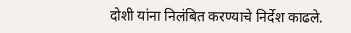दोशी यांना निलंबित करण्याचे निर्देश काढले.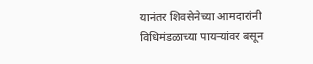यानंतर शिवसेनेच्या आमदारांनी विधिमंडळाच्या पायऱ्यांवर बसून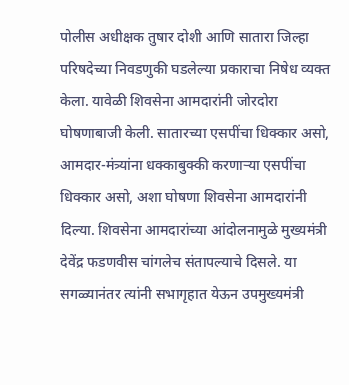पोलीस अधीक्षक तुषार दोशी आणि सातारा जिल्हा परिषदेच्या निवडणुकी घडलेल्या प्रकाराचा निषेध व्यक्त केला. यावेळी शिवसेना आमदारांनी जोरदोरा घोषणाबाजी केली. सातारच्या एसपींचा धिक्कार असो, आमदार-मंत्र्यांना धक्काबुक्की करणाऱ्या एसपींचा धिक्कार असो, अशा घोषणा शिवसेना आमदारांनी दिल्या. शिवसेना आमदारांच्या आंदोलनामुळे मुख्यमंत्री देवेंद्र फडणवीस चांगलेच संतापल्याचे दिसले. या सगळ्यानंतर त्यांनी सभागृहात येऊन उपमुख्यमंत्री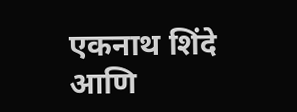एकनाथ शिंदे आणि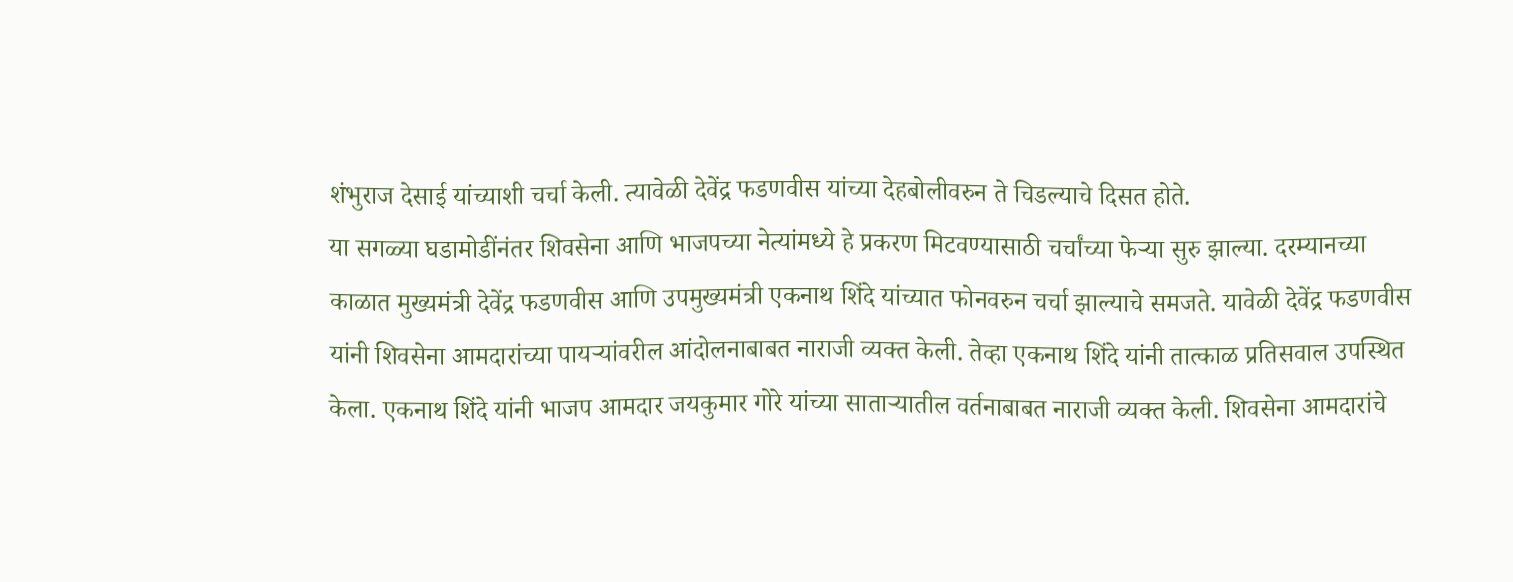शंभुराज देसाई यांच्याशी चर्चा केली. त्यावेळी देवेंद्र फडणवीस यांच्या देहबोलीवरुन ते चिडल्याचे दिसत होते.
या सगळ्या घडामोडींनंतर शिवसेना आणि भाजपच्या नेत्यांमध्ये हे प्रकरण मिटवण्यासाठी चर्चांच्या फेऱ्या सुरु झाल्या. दरम्यानच्या काळात मुख्यमंत्री देवेंद्र फडणवीस आणि उपमुख्यमंत्री एकनाथ शिंदे यांच्यात फोनवरुन चर्चा झाल्याचे समजते. यावेळी देवेंद्र फडणवीस यांनी शिवसेना आमदारांच्या पायऱ्यांवरील आंदोलनाबाबत नाराजी व्यक्त केली. तेव्हा एकनाथ शिंदे यांनी तात्काळ प्रतिसवाल उपस्थित केला. एकनाथ शिंदे यांनी भाजप आमदार जयकुमार गोरे यांच्या साताऱ्यातील वर्तनाबाबत नाराजी व्यक्त केली. शिवसेना आमदारांचे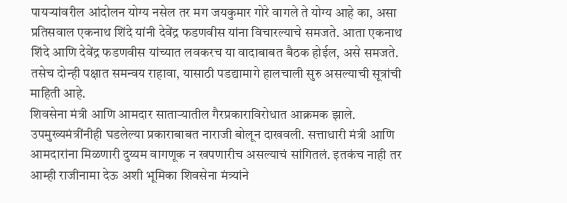पायऱ्यांवरील आंदोलन योग्य नसेल तर मग जयकुमार गोरे वागले ते योग्य आहे का, असा प्रतिसवाल एकनाथ शिंदे यांनी देवेंद्र फडणवीस यांना विचारल्याचे समजते. आता एकनाथ शिंदे आणि देवेंद्र फडणवीस यांच्यात लवकरच या वादाबाबत बैठक होईल, असे समजते. तसेच दोन्ही पक्षात समन्वय राहावा, यासाठी पडद्यामागे हालचाली सुरु असल्याची सूत्रांची माहिती आहे.
शिवसेना मंत्री आणि आमदार साताऱ्यातील गैरप्रकाराविरोधात आक्रमक झाले. उपमुख्यमंत्रींनीही घडलेल्या प्रकाराबाबत नाराजी बोलून दाखवली. सत्ताधारी मंत्री आणि आमदारांना मिळणारी दुय्यम वागणूक न खपणारीच असल्याचं सांगितलं. इतकंच नाही तर आम्ही राजीनामा देऊ अशी भूमिका शिवसेना मंत्र्यांने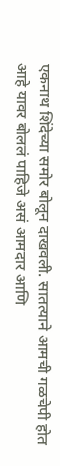एकनाथ शिंदेच्या समोर बोलून दाखवली. सातत्याने आमची गळचेपी होत आहे यावर बोललं पाहिजे असं आमदार आणि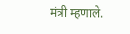मंत्री म्हणाले.